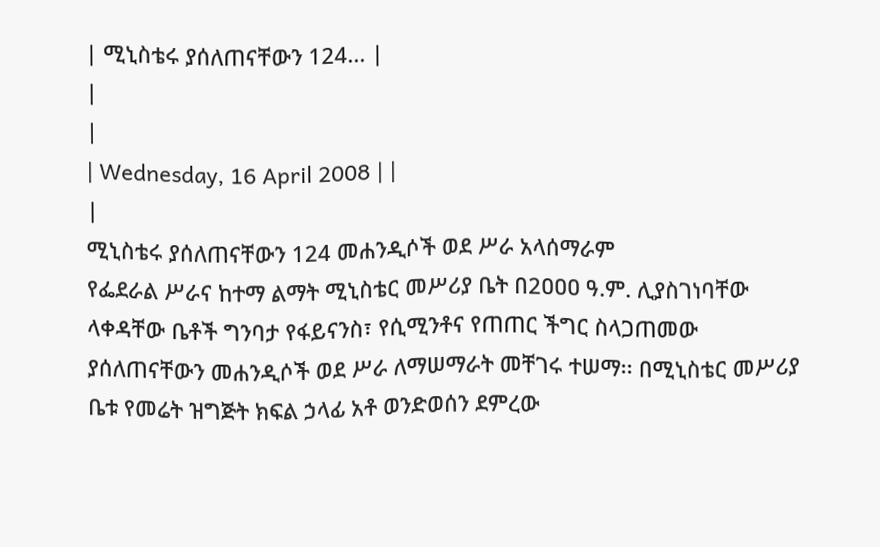| ሚኒስቴሩ ያሰለጠናቸውን 124... |
|
|
| Wednesday, 16 April 2008 | |
|
ሚኒስቴሩ ያሰለጠናቸውን 124 መሐንዲሶች ወደ ሥራ አላሰማራም
የፌደራል ሥራና ከተማ ልማት ሚኒስቴር መሥሪያ ቤት በ2ዐዐዐ ዓ.ም. ሊያስገነባቸው ላቀዳቸው ቤቶች ግንባታ የፋይናንስ፣ የሲሚንቶና የጠጠር ችግር ስላጋጠመው ያሰለጠናቸውን መሐንዲሶች ወደ ሥራ ለማሠማራት መቸገሩ ተሠማ፡፡ በሚኒስቴር መሥሪያ ቤቱ የመሬት ዝግጅት ክፍል ኃላፊ አቶ ወንድወሰን ደምረው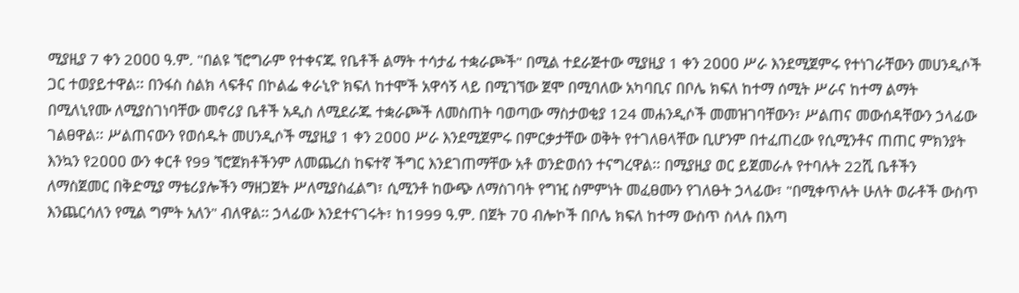ሚያዚያ 7 ቀን 2ዐዐዐ ዓ.ም. "በልዩ ኘሮግራም የተቀናጁ የቤቶች ልማት ተሳታፊ ተቋራጮች" በሚል ተደራጅተው ሚያዚያ 1 ቀን 2ዐዐዐ ሥራ እንደሚጀምሩ የተነገራቸውን መሀንዲሶች ጋር ተወያይተዋል፡፡ በንፋስ ስልክ ላፍቶና በኮልፌ ቀራኒዮ ክፍለ ከተሞች አዋሳኝ ላይ በሚገኘው ጀሞ በሚባለው አካባቢና በቦሌ ክፍለ ከተማ ሰሚት ሥራና ከተማ ልማት በሚለኒየሙ ለሚያስገነባቸው መኖሪያ ቤቶች አዲስ ለሚደራጁ ተቋራጮች ለመስጠት ባወጣው ማስታወቂያ 124 መሐንዲሶች መመዝገባቸውን፣ ሥልጠና መውሰዳቸውን ኃላፊው ገልፀዋል፡፡ ሥልጠናውን የወሰዱት መሀንዲሶች ሚያዚያ 1 ቀን 2ዐዐዐ ሥራ እንደሚጀምሩ በምርቃታቸው ወቅት የተገለፀላቸው ቢሆንም በተፈጠረው የሲሚንቶና ጠጠር ምክንያት እንኳን የ2ዐዐዐ ውን ቀርቶ የ99 ኘሮጀክቶችንም ለመጨረስ ከፍተኛ ችግር እንደገጠማቸው አቶ ወንድወሰን ተናግረዋል፡፡ በሚያዚያ ወር ይጀመራሉ የተባሉት 22ሺ ቤቶችን ለማስጀመር በቅድሚያ ማቴሪያሎችን ማዘጋጀት ሥለሚያስፈልግ፣ ሲሚንቶ ከውጭ ለማስገባት የግዢ ስምምነት መፈፀሙን የገለፁት ኃላፊው፣ "በሚቀጥሉት ሁለት ወራቶች ውስጥ እንጨርሳለን የሚል ግምት አለን" ብለዋል፡፡ ኃላፊው እንደተናገሩት፣ ከ1999 ዓ.ም. በጀት 7ዐ ብሎኮች በቦሌ ክፍለ ከተማ ውስጥ ስላሉ በእጣ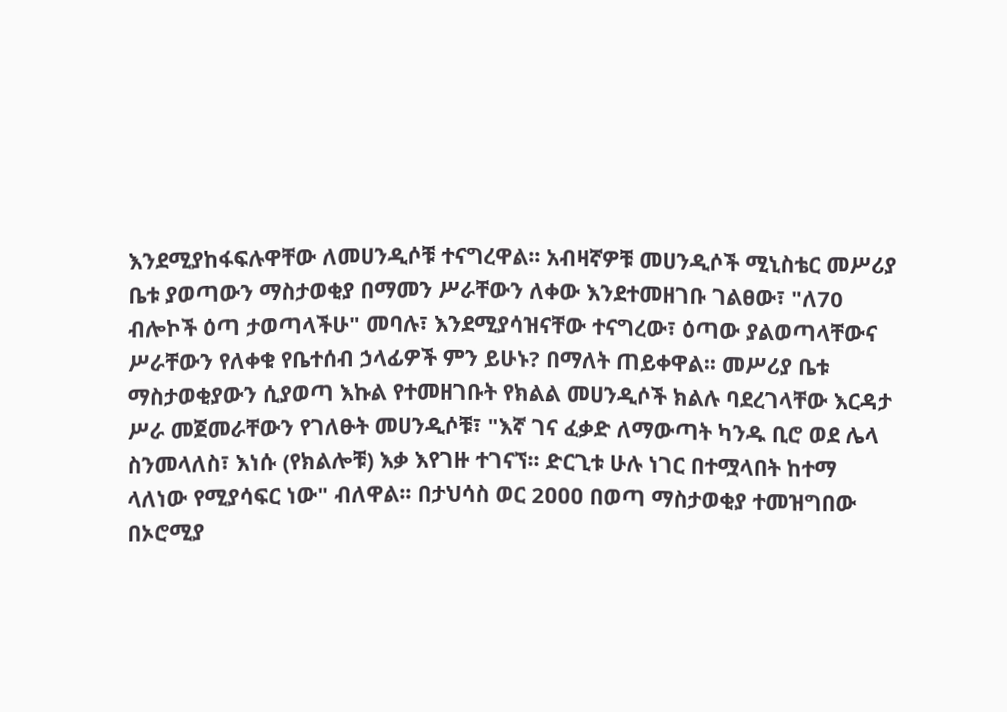እንደሚያከፋፍሉዋቸው ለመሀንዲሶቹ ተናግረዋል፡፡ አብዛኛዎቹ መሀንዲሶች ሚኒስቴር መሥሪያ ቤቱ ያወጣውን ማስታወቂያ በማመን ሥራቸውን ለቀው እንደተመዘገቡ ገልፀው፣ "ለ70 ብሎኮች ዕጣ ታወጣላችሁ" መባሉ፣ እንደሚያሳዝናቸው ተናግረው፣ ዕጣው ያልወጣላቸውና ሥራቸውን የለቀቁ የቤተሰብ ኃላፊዎች ምን ይሁኑ? በማለት ጠይቀዋል፡፡ መሥሪያ ቤቱ ማስታወቂያውን ሲያወጣ እኩል የተመዘገቡት የክልል መሀንዲሶች ክልሉ ባደረገላቸው እርዳታ ሥራ መጀመራቸውን የገለፁት መሀንዲሶቹ፣ "እኛ ገና ፈቃድ ለማውጣት ካንዱ ቢሮ ወደ ሌላ ስንመላለስ፣ እነሱ (የክልሎቹ) እቃ እየገዙ ተገናኘ፡፡ ድርጊቱ ሁሉ ነገር በተሟላበት ከተማ ላለነው የሚያሳፍር ነው" ብለዋል፡፡ በታህሳስ ወር 2ዐዐዐ በወጣ ማስታወቂያ ተመዝግበው በኦሮሚያ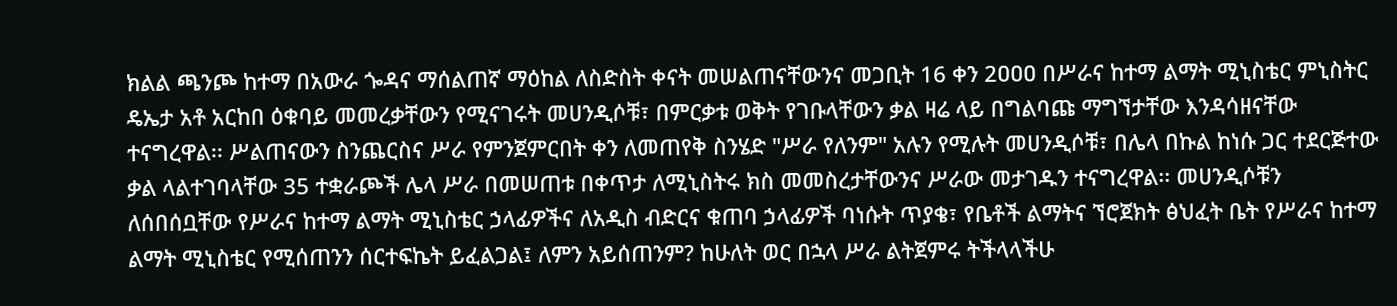ክልል ጫንጮ ከተማ በአውራ ጐዳና ማሰልጠኛ ማዕከል ለስድስት ቀናት መሠልጠናቸውንና መጋቢት 16 ቀን 2ዐዐዐ በሥራና ከተማ ልማት ሚኒስቴር ምኒስትር ዴኤታ አቶ አርከበ ዕቁባይ መመረቃቸውን የሚናገሩት መሀንዲሶቹ፣ በምርቃቱ ወቅት የገቡላቸውን ቃል ዛሬ ላይ በግልባጩ ማግኘታቸው እንዳሳዘናቸው ተናግረዋል፡፡ ሥልጠናውን ስንጨርስና ሥራ የምንጀምርበት ቀን ለመጠየቅ ስንሄድ "ሥራ የለንም" አሉን የሚሉት መሀንዲሶቹ፣ በሌላ በኩል ከነሱ ጋር ተደርጅተው ቃል ላልተገባላቸው 35 ተቋራጮች ሌላ ሥራ በመሠጠቱ በቀጥታ ለሚኒስትሩ ክስ መመስረታቸውንና ሥራው መታገዱን ተናግረዋል፡፡ መሀንዲሶቹን ለሰበሰቧቸው የሥራና ከተማ ልማት ሚኒስቴር ኃላፊዎችና ለአዲስ ብድርና ቁጠባ ኃላፊዎች ባነሱት ጥያቄ፣ የቤቶች ልማትና ኘሮጀክት ፅህፈት ቤት የሥራና ከተማ ልማት ሚኒስቴር የሚሰጠንን ሰርተፍኬት ይፈልጋል፤ ለምን አይሰጠንም? ከሁለት ወር በኋላ ሥራ ልትጀምሩ ትችላላችሁ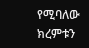የሚባለው ክረምቱን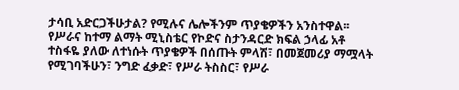ታሳቢ አድርጋችሁታል? የሚሉና ሌሎችንም ጥያቄዎችን አንስተዋል፡፡ የሥራና ከተማ ልማት ሚኒስቴር የኮድና ስታንዳርድ ክፍል ኃላፊ አቶ ተስፋዬ ያለው ለተነሱት ጥያቄዎች በሰጡት ምላሽ፣ በመጀመሪያ ማሟላት የሚገባችሁን፣ ንግድ ፈቃድ፣ የሥራ ትስስር፣ የሥራ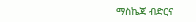ማስኬጃ ብድርና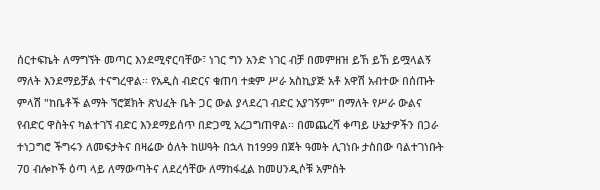ሰርተፍኬት ለማግኘት መጣር እንደሚኖርባቸው፣ ነገር ግን አንድ ነገር ብቻ በመምዘዝ ይኸ ይኸ ይሟላልኝ ማለት እንደማይቻል ተናግረዋል፡፡ የአዲስ ብድርና ቁጠባ ተቋም ሥራ አስኪያጅ አቶ አዋሽ አብተው በሰጡት ምላሽ "ከቤቶች ልማት ኘሮጀክት ጽህፈት ቤት ጋር ውል ያላደረገ ብድር አያገኝም" በማለት የሥራ ውልና የብድር ዋስትና ካልተገኘ ብድር እንደማይሰጥ በድጋሚ አረጋግጠዋል፡፡ በመጨረሻ ቀጣይ ሁኔታዎችን በጋራ ተነጋግሮ ችግሩን ለመፍታትና በዛሬው ዕለት ከሠዓት በኋላ ከ1999 በጀት ዓመት ሊገነቡ ታስበው ባልተገነቡት 7ዐ ብሎኮች ዕጣ ላይ ለማውጣትና ለደረሳቸው ለማከፋፈል ከመሀንዲሶቹ አምስት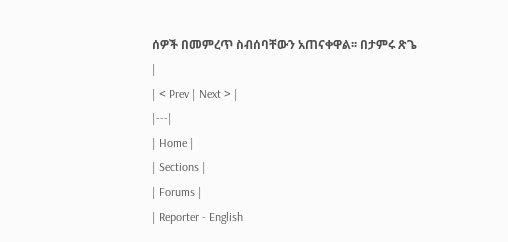ሰዎች በመምረጥ ስብሰባቸውን አጠናቀዋል፡፡ በታምሩ ጽጌ |
| < Prev | Next > |
|---|
| Home |
| Sections |
| Forums |
| Reporter - English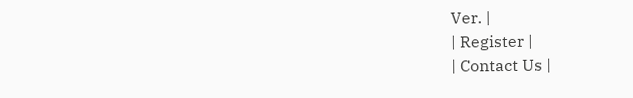Ver. |
| Register |
| Contact Us |